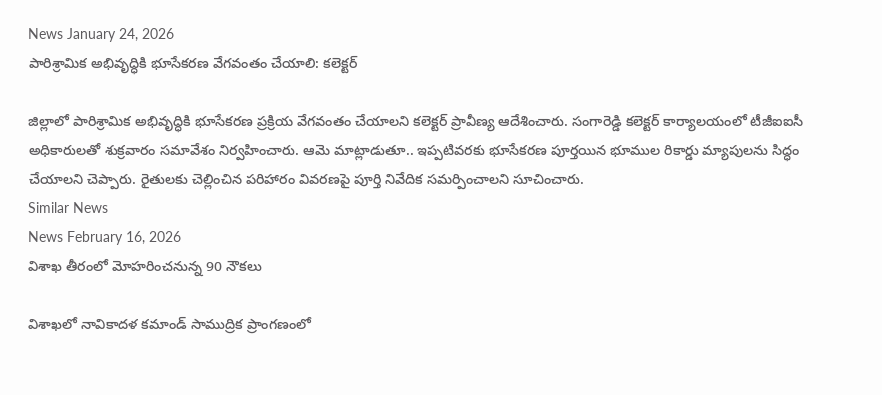News January 24, 2026
పారిశ్రామిక అభివృద్ధికి భూసేకరణ వేగవంతం చేయాలి: కలెక్టర్

జిల్లాలో పారిశ్రామిక అభివృద్ధికి భూసేకరణ ప్రక్రియ వేగవంతం చేయాలని కలెక్టర్ ప్రావీణ్య ఆదేశించారు. సంగారెడ్డి కలెక్టర్ కార్యాలయంలో టీజీఐఐసీ అధికారులతో శుక్రవారం సమావేశం నిర్వహించారు. ఆమె మాట్లాడుతూ.. ఇప్పటివరకు భూసేకరణ పూర్తయిన భూముల రికార్డు మ్యాపులను సిద్ధం చేయాలని చెప్పారు. రైతులకు చెల్లించిన పరిహారం వివరణపై పూర్తి నివేదిక సమర్పించాలని సూచించారు.
Similar News
News February 16, 2026
విశాఖ తీరంలో మోహరించనున్న 90 నౌకలు

విశాఖలో నావికాదళ కమాండ్ సాముద్రిక ప్రాంగణంలో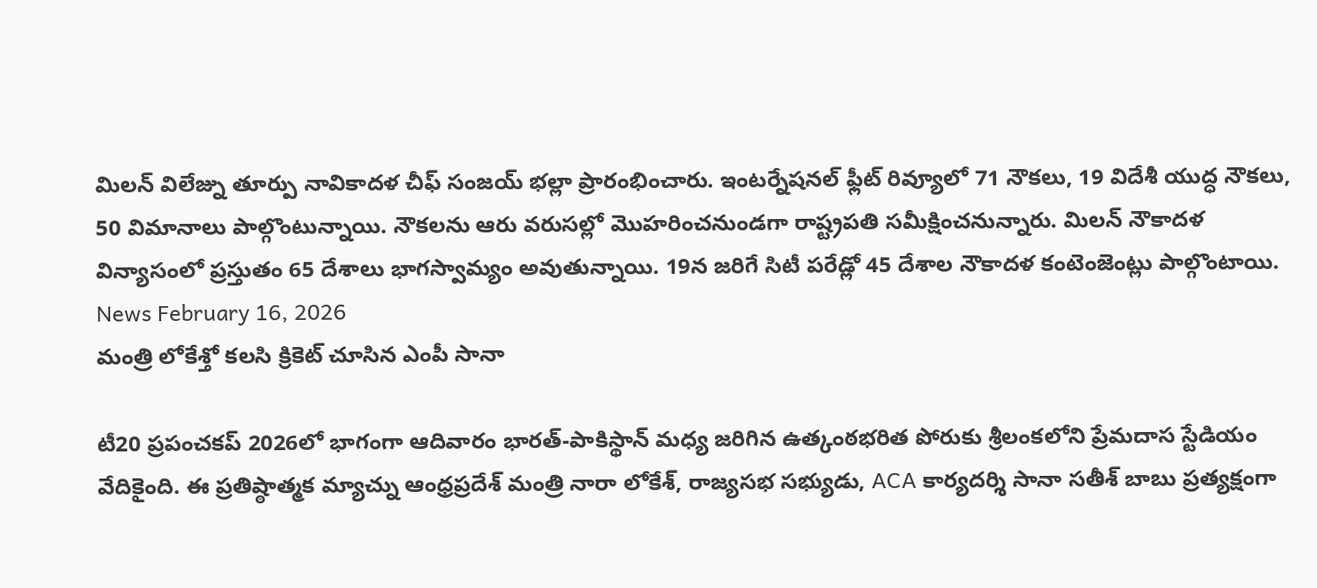మిలన్ విలేజ్ను తూర్పు నావికాదళ చీఫ్ సంజయ్ భల్లా ప్రారంభించారు. ఇంటర్నేషనల్ ఫ్లీట్ రివ్యూలో 71 నౌకలు, 19 విదేశీ యుద్ధ నౌకలు, 50 విమానాలు పాల్గొంటున్నాయి. నౌకలను ఆరు వరుసల్లో మొహరించనుండగా రాష్ట్రపతి సమీక్షించనున్నారు. మిలన్ నౌకాదళ విన్యాసంలో ప్రస్తుతం 65 దేశాలు భాగస్వామ్యం అవుతున్నాయి. 19న జరిగే సిటీ పరేడ్లో 45 దేశాల నౌకాదళ కంటెంజెంట్లు పాల్గొంటాయి.
News February 16, 2026
మంత్రి లోకేశ్తో కలసి క్రికెట్ చూసిన ఎంపీ సానా

టీ20 ప్రపంచకప్ 2026లో భాగంగా ఆదివారం భారత్-పాకిస్థాన్ మధ్య జరిగిన ఉత్కంఠభరిత పోరుకు శ్రీలంకలోని ప్రేమదాస స్టేడియం వేదికైంది. ఈ ప్రతిష్ఠాత్మక మ్యాచ్ను ఆంధ్రప్రదేశ్ మంత్రి నారా లోకేశ్, రాజ్యసభ సభ్యుడు, ACA కార్యదర్శి సానా సతీశ్ బాబు ప్రత్యక్షంగా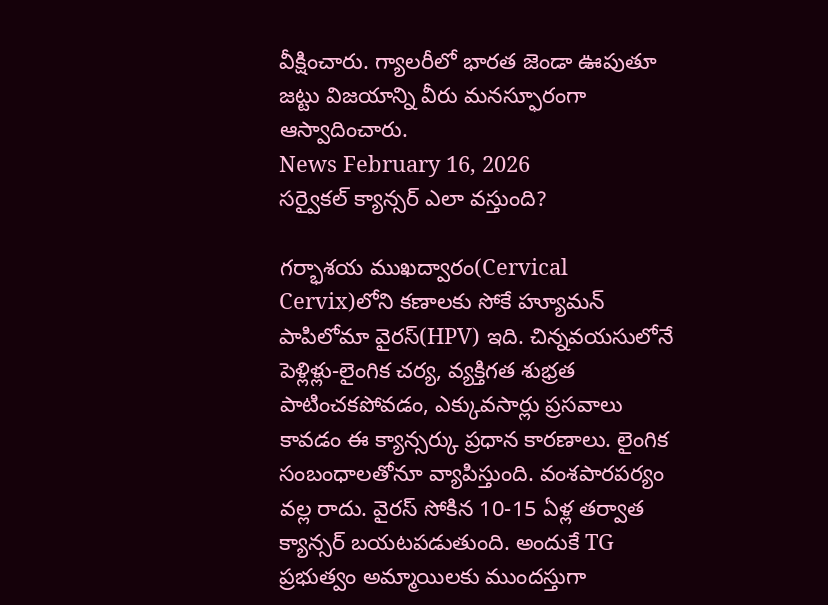వీక్షించారు. గ్యాలరీలో భారత జెండా ఊపుతూ జట్టు విజయాన్ని వీరు మనస్ఫూరంగా ఆస్వాదించారు.
News February 16, 2026
సర్వైకల్ క్యాన్సర్ ఎలా వస్తుంది?

గర్భాశయ ముఖద్వారం(Cervical Cervix)లోని కణాలకు సోకే హ్యూమన్ పాపిలోమా వైరస్(HPV) ఇది. చిన్నవయసులోనే పెళ్లిళ్లు-లైంగిక చర్య, వ్యక్తిగత శుభ్రత పాటించకపోవడం, ఎక్కువసార్లు ప్రసవాలు కావడం ఈ క్యాన్సర్కు ప్రధాన కారణాలు. లైంగిక సంబంధాలతోనూ వ్యాపిస్తుంది. వంశపారపర్యం వల్ల రాదు. వైరస్ సోకిన 10-15 ఏళ్ల తర్వాత క్యాన్సర్ బయటపడుతుంది. అందుకే TG ప్రభుత్వం అమ్మాయిలకు ముందస్తుగా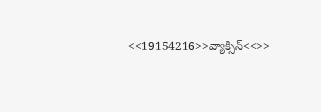<<19154216>>వ్యాక్సిన్<<>>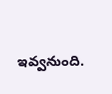ఇవ్వనుంది.